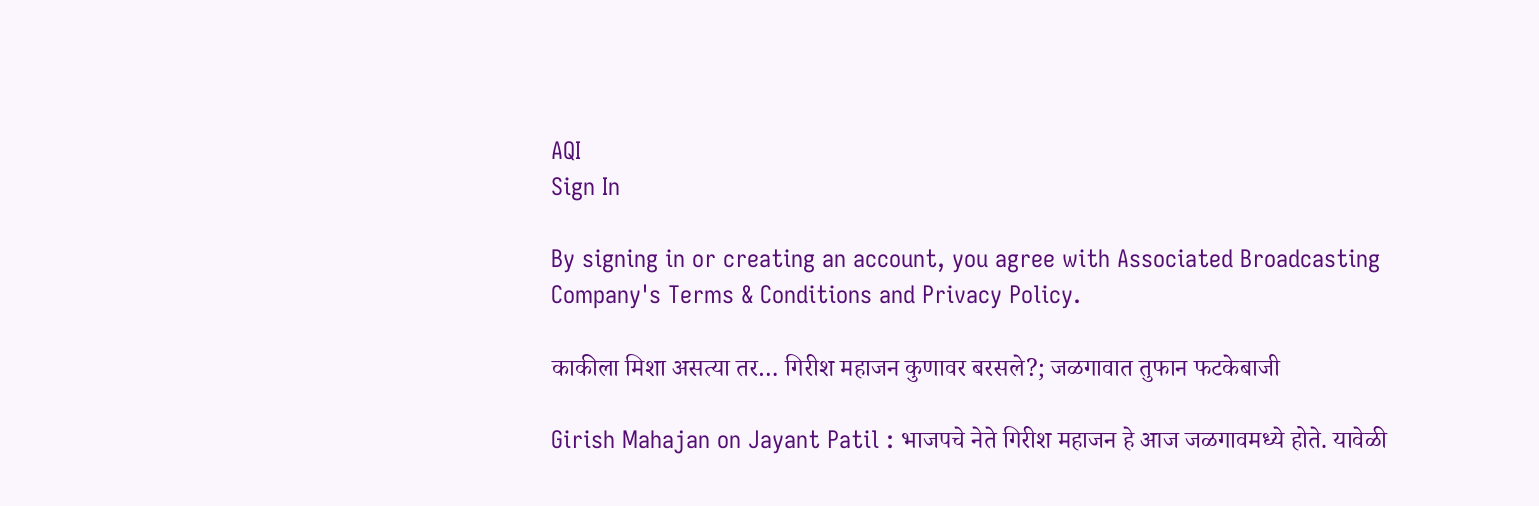AQI
Sign In

By signing in or creating an account, you agree with Associated Broadcasting Company's Terms & Conditions and Privacy Policy.

काकीला मिशा असत्या तर… गिरीश महाजन कुणावर बरसले?; जळगावात तुफान फटकेबाजी

Girish Mahajan on Jayant Patil : भाजपचे नेते गिरीश महाजन हे आज जळगावमध्ये होते. यावेळी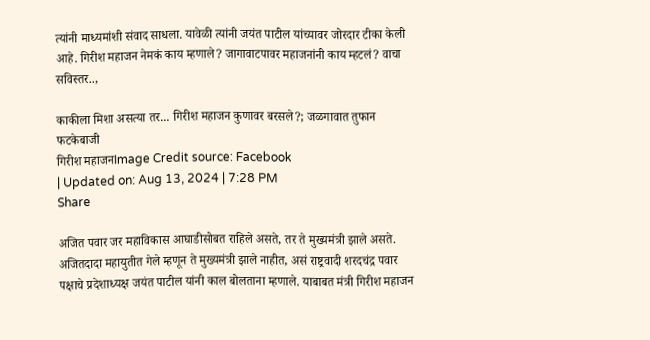त्यांनी माध्यमांशी संवाद साधला. यावेळी त्यांनी जयंत पाटील यांच्यावर जोरदार टीका केली आहे. गिरीश महाजन नेमकं काय म्हणाले? जागावाटपावर महाजनांनी काय म्हटलं? वाचा सविस्तर..,

काकीला मिशा असत्या तर... गिरीश महाजन कुणावर बरसले?; जळगावात तुफान फटकेबाजी
गिरीश महाजनImage Credit source: Facebook
| Updated on: Aug 13, 2024 | 7:28 PM
Share

अजित पवार जर महाविकास आघाडीसोबत राहिले असते, तर ते मुख्यमंत्री झाले असते. अजितदादा महायुतीत गेले म्हणून ते मुख्यमंत्री झाले नाहीत, असं राष्ट्रवादी शरदचंद्र पवार पक्षाचे प्रदेशाध्यक्ष जयंत पाटील यांनी काल बोलताना म्हणाले. याबाबत मंत्री गिरीश महाजन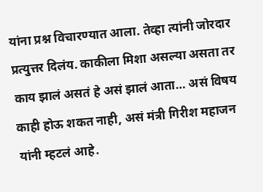यांना प्रश्न विचारण्यात आला. तेव्हा त्यांनी जोरदार प्रत्युत्तर दिलंय. काकीला मिशा असल्या असता तर काय झालं असतं हे असं झालं आता… असं विषय काही होऊ शकत नाही, असं मंत्री गिरीश महाजन यांनी म्हटलं आहे.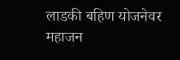लाडकी बहिण योजनेवर महाजन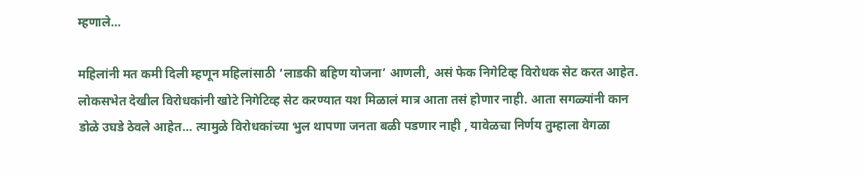म्हणाले…

महिलांनी मत कमी दिली म्हणून महिलांसाठी ‘लाडकी बहिण योजना’ आणली, असं फेक निगेटिव्ह विरोधक सेट करत आहेत. लोकसभेत देखील विरोधकांनी खोटे निगेटिव्ह सेट करण्यात यश मिळालं मात्र आता तसं होणार नाही. आता सगळ्यांनी कान डोळे उघडे ठेवले आहेत… त्यामुळे विरोधकांच्या भुल थापणा जनता बळी पडणार नाही , यावेळचा निर्णय तुम्हाला वेगळा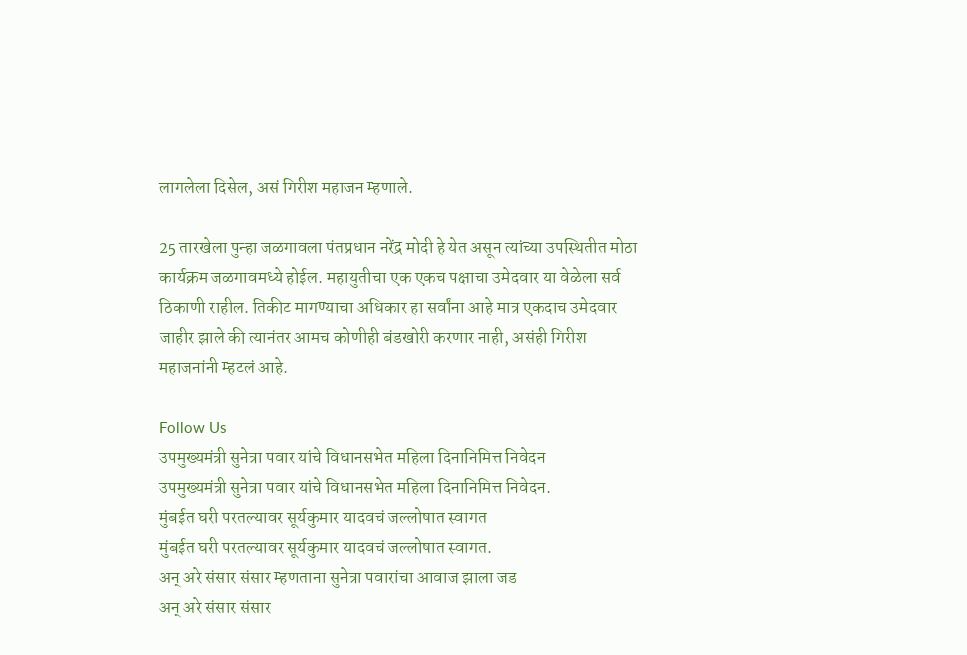लागलेला दिसेल, असं गिरीश महाजन म्हणाले.

25 तारखेला पुन्हा जळगावला पंतप्रधान नरेंद्र मोदी हे येत असून त्यांच्या उपस्थितीत मोठा कार्यक्रम जळगावमध्ये होईल. महायुतीचा एक एकच पक्षाचा उमेदवार या वेळेला सर्व ठिकाणी राहील. तिकीट मागण्याचा अधिकार हा सर्वांना आहे मात्र एकदाच उमेदवार जाहीर झाले की त्यानंतर आमच कोणीही बंडखोरी करणार नाही, असंही गिरीश महाजनांनी म्हटलं आहे.

Follow Us
उपमुख्यमंत्री सुनेत्रा पवार यांचे विधानसभेत महिला दिनानिमित्त निवेदन
उपमुख्यमंत्री सुनेत्रा पवार यांचे विधानसभेत महिला दिनानिमित्त निवेदन.
मुंबईत घरी परतल्यावर सूर्यकुमार यादवचं जल्लोषात स्वागत
मुंबईत घरी परतल्यावर सूर्यकुमार यादवचं जल्लोषात स्वागत.
अन् अरे संसार संसार म्हणताना सुनेत्रा पवारांचा आवाज झाला जड
अन् अरे संसार संसार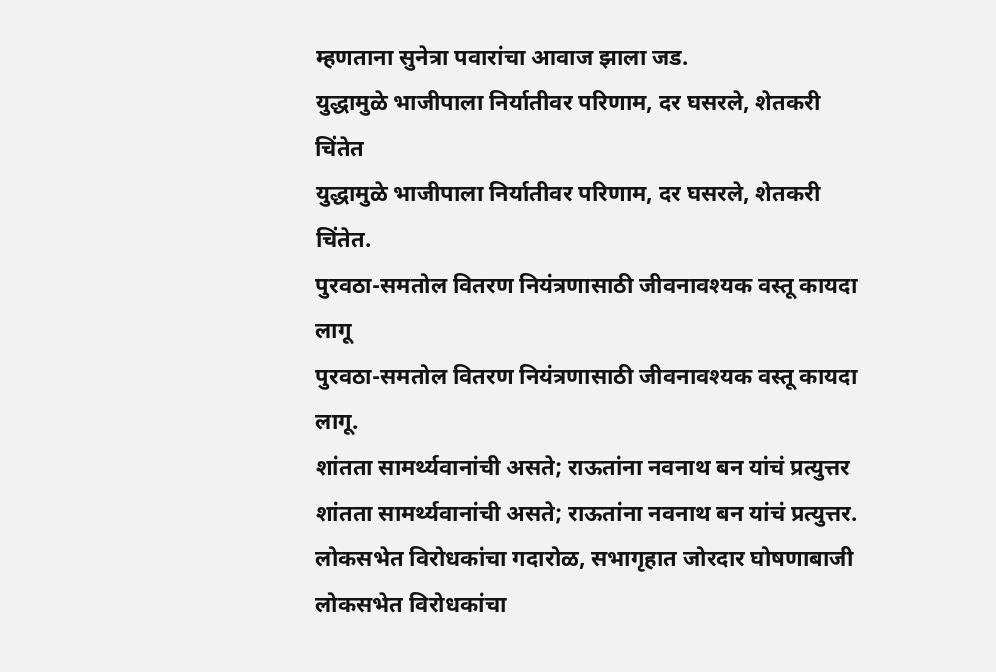म्हणताना सुनेत्रा पवारांचा आवाज झाला जड.
युद्धामुळे भाजीपाला निर्यातीवर परिणाम, दर घसरले, शेतकरी चिंतेत
युद्धामुळे भाजीपाला निर्यातीवर परिणाम, दर घसरले, शेतकरी चिंतेत.
पुरवठा-समतोल वितरण नियंत्रणासाठी जीवनावश्यक वस्तू कायदा लागू
पुरवठा-समतोल वितरण नियंत्रणासाठी जीवनावश्यक वस्तू कायदा लागू.
शांतता सामर्थ्यवानांची असते; राऊतांना नवनाथ बन यांचं प्रत्युत्तर
शांतता सामर्थ्यवानांची असते; राऊतांना नवनाथ बन यांचं प्रत्युत्तर.
लोकसभेत विरोधकांचा गदारोळ, सभागृहात जोरदार घोषणाबाजी
लोकसभेत विरोधकांचा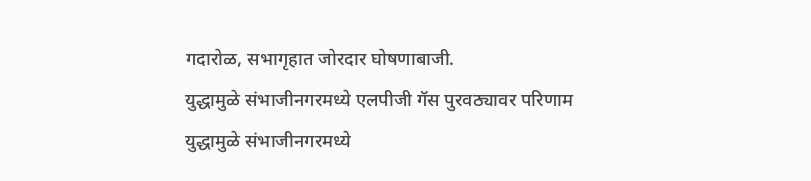गदारोळ, सभागृहात जोरदार घोषणाबाजी.
युद्धामुळे संभाजीनगरमध्ये एलपीजी गॅस पुरवठ्यावर परिणाम
युद्धामुळे संभाजीनगरमध्ये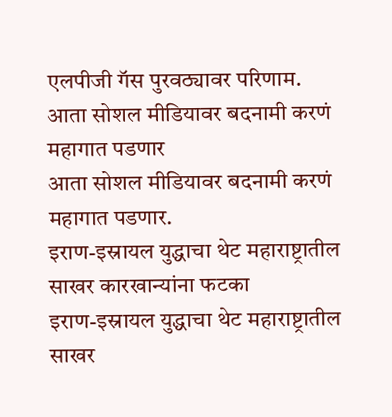एलपीजी गॅस पुरवठ्यावर परिणाम.
आता सोशल मीडियावर बदनामी करणं महागात पडणार
आता सोशल मीडियावर बदनामी करणं महागात पडणार.
इराण-इस्रायल युद्धाचा थेट महाराष्ट्रातील साखर कारखान्यांना फटका
इराण-इस्रायल युद्धाचा थेट महाराष्ट्रातील साखर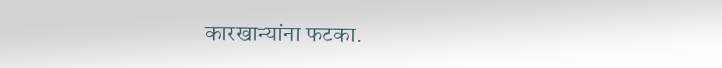कारखान्यांना फटका.